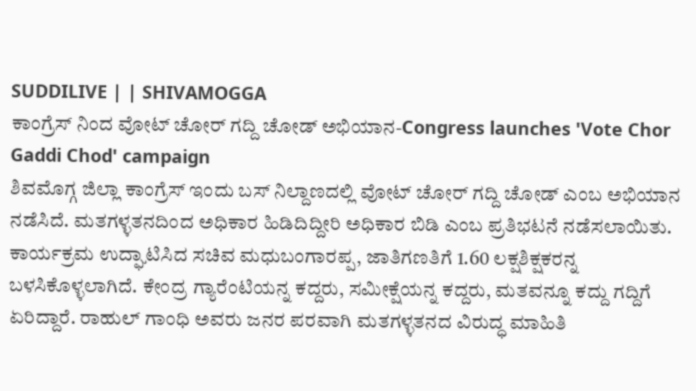SUDDILIVE | | SHIVAMOGGA
ಕಾಂಗ್ರೆಸ್ ನಿಂದ ವೋಟ್ ಚೋರ್ ಗದ್ದಿ ಚೋಡ್ ಅಭಿಯಾನ-Congress launches 'Vote Chor Gaddi Chod' campaign
ಶಿವಮೊಗ್ಗ ಜಿಲ್ಲಾ ಕಾಂಗ್ರೆಸ್ ಇಂದು ಬಸ್ ನಿಲ್ದಾಣದಲ್ಲಿ ವೋಟ್ ಚೋರ್ ಗದ್ದಿ ಚೋಡ್ ಎಂಬ ಅಭಿಯಾನ ನಡೆಸಿದೆ. ಮತಗಳ್ಳತನದಿಂದ ಅಧಿಕಾರ ಹಿಡಿದಿದ್ದೀರಿ ಅಧಿಕಾರ ಬಿಡಿ ಎಂಬ ಪ್ರತಿಭಟನೆ ನಡೆಸಲಾಯಿತು.
ಕಾರ್ಯಕ್ರಮ ಉದ್ಘಾಟಿಸಿದ ಸಚಿವ ಮಧುಬಂಗಾರಪ್ಪ, ಜಾತಿಗಣತಿಗೆ 1.60 ಲಕ್ಷಶಿಕ್ಷಕರನ್ನ ಬಳಸಿಕೊಳ್ಳಲಾಗಿದೆ. ಕೇಂದ್ರ ಗ್ಯಾರೆಂಟಿಯನ್ನ ಕದ್ದರು, ಸಮೀಕ್ಷೆಯನ್ನ ಕದ್ದರು, ಮತವನ್ನೂ ಕದ್ದು ಗದ್ದಿಗೆ ಏರಿದ್ದಾರೆ. ರಾಹುಲ್ ಗಾಂಧಿ ಅವರು ಜನರ ಪರವಾಗಿ ಮತಗಳ್ಳತನದ ವಿರುದ್ಧ ಮಾಹಿತಿ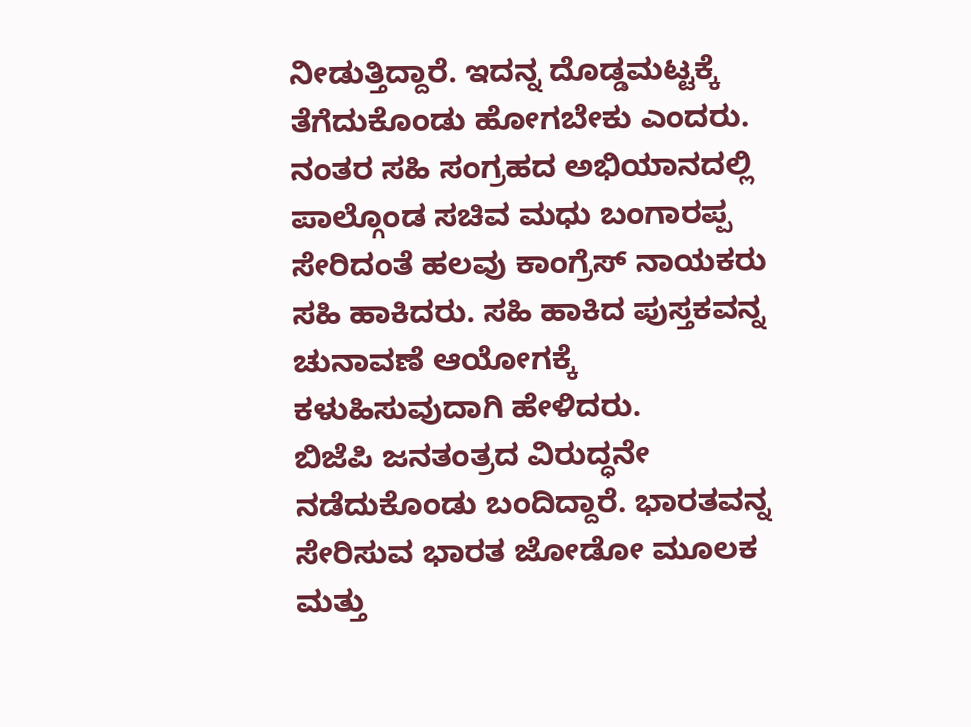ನೀಡುತ್ತಿದ್ದಾರೆ. ಇದನ್ನ ದೊಡ್ಡಮಟ್ಟಕ್ಕೆ ತೆಗೆದುಕೊಂಡು ಹೋಗಬೇಕು ಎಂದರು. ನಂತರ ಸಹಿ ಸಂಗ್ರಹದ ಅಭಿಯಾನದಲ್ಲಿ ಪಾಲ್ಗೊಂಡ ಸಚಿವ ಮಧು ಬಂಗಾರಪ್ಪ ಸೇರಿದಂತೆ ಹಲವು ಕಾಂಗ್ರೆಸ್ ನಾಯಕರು ಸಹಿ ಹಾಕಿದರು. ಸಹಿ ಹಾಕಿದ ಪುಸ್ತಕವನ್ನ ಚುನಾವಣೆ ಆಯೋಗಕ್ಕೆ ಕಳುಹಿಸುವುದಾಗಿ ಹೇಳಿದರು.
ಬಿಜೆಪಿ ಜನತಂತ್ರದ ವಿರುದ್ಧನೇ ನಡೆದುಕೊಂಡು ಬಂದಿದ್ದಾರೆ. ಭಾರತವನ್ನ ಸೇರಿಸುವ ಭಾರತ ಜೋಡೋ ಮೂಲಕ ಮತ್ತು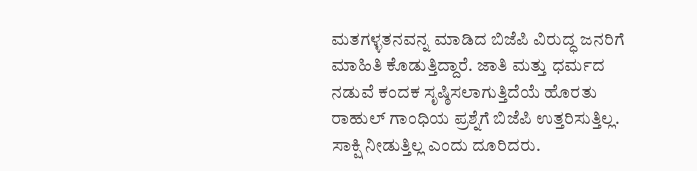ಮತಗಳ್ಳತನವನ್ನ ಮಾಡಿದ ಬಿಜೆಪಿ ವಿರುದ್ಧ ಜನರಿಗೆ ಮಾಹಿತಿ ಕೊಡುತ್ತಿದ್ದಾರೆ. ಜಾತಿ ಮತ್ತು ಧರ್ಮದ ನಡುವೆ ಕಂದಕ ಸೃಷ್ಠಿಸಲಾಗುತ್ತಿದೆಯೆ ಹೊರತು ರಾಹುಲ್ ಗಾಂಧಿಯ ಪ್ರಶ್ನೆಗೆ ಬಿಜೆಪಿ ಉತ್ತರಿಸುತ್ತಿಲ್ಲ. ಸಾಕ್ಷಿ ನೀಡುತ್ತಿಲ್ಲ ಎಂದು ದೂರಿದರು.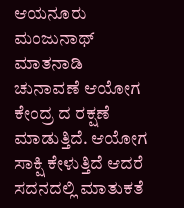ಆಯನೂರು ಮಂಜುನಾಥ್ ಮಾತನಾಡಿ ಚುನಾವಣೆ ಆಯೋಗ ಕೇಂದ್ರ ದ ರಕ್ಷಣೆ ಮಾಡುತ್ತಿದೆ. ಆಯೋಗ ಸಾಕ್ಷಿ ಕೇಳುತ್ತಿದೆ ಆದರೆ ಸದನದಲ್ಲಿ ಮಾತುಕತೆ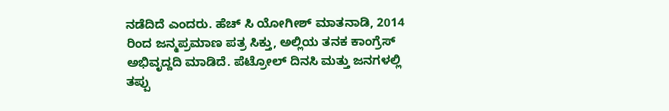ನಡೆದಿದೆ ಎಂದರು. ಹೆಚ್ ಸಿ ಯೋಗೀಶ್ ಮಾತನಾಡಿ, 2014 ರಿಂದ ಜನ್ಮಪ್ರಮಾಣ ಪತ್ರ ಸಿಕ್ತು, ಅಲ್ಲಿಯ ತನಕ ಕಾಂಗ್ರೆಸ್ ಅಭಿವೃದ್ದದಿ ಮಾಡಿದೆ. ಪೆಟ್ರೋಲ್ ದಿನಸಿ ಮತ್ತು ಜನಗಳಲ್ಲಿ ತಪ್ಪು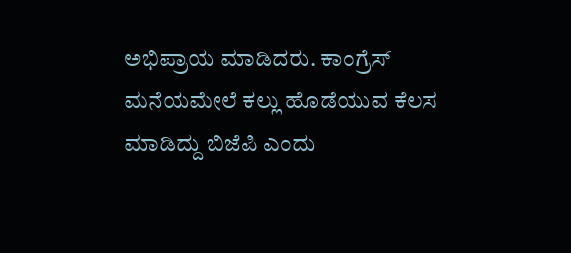ಅಭಿಪ್ರಾಯ ಮಾಡಿದರು. ಕಾಂಗ್ರೆಸ್ ಮನೆಯಮೇಲೆ ಕಲ್ಲು ಹೊಡೆಯುವ ಕೆಲಸ ಮಾಡಿದ್ದು ಬಿಜೆಪಿ ಎಂದು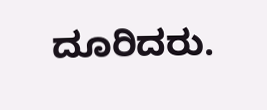ದೂರಿದರು.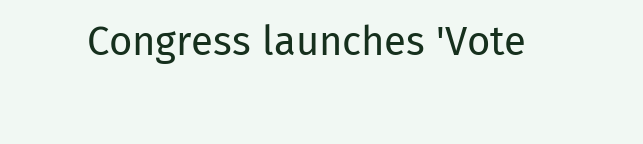Congress launches 'Vote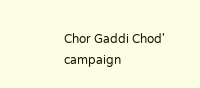Chor Gaddi Chod' campaign